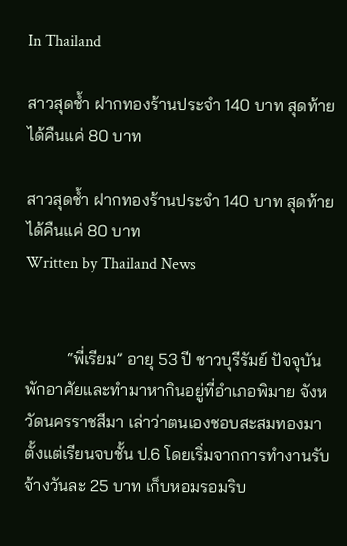In Thailand

สาวสุดช้ำ ฝากทองร้านประจำ 140 บาท สุดท้ายได้คืนแค่ 80 บาท

สาวสุดช้ำ ฝากทองร้านประจำ 140 บาท สุดท้ายได้คืนแค่ 80 บาท
Written by Thailand News


          “พี่เรียม” อายุ 53 ปี ชาวบุรีรัมย์ ปัจจุบันพักอาศัยและทำมาหากินอยู่ที่อำเภอพิมาย จังหวัดนครราชสีมา เล่าว่าตนเองชอบสะสมทองมาตั้งแต่เรียนจบชั้น ป.6 โดยเริ่มจากการทำงานรับจ้างวันละ 25 บาท เก็บหอมรอมริบ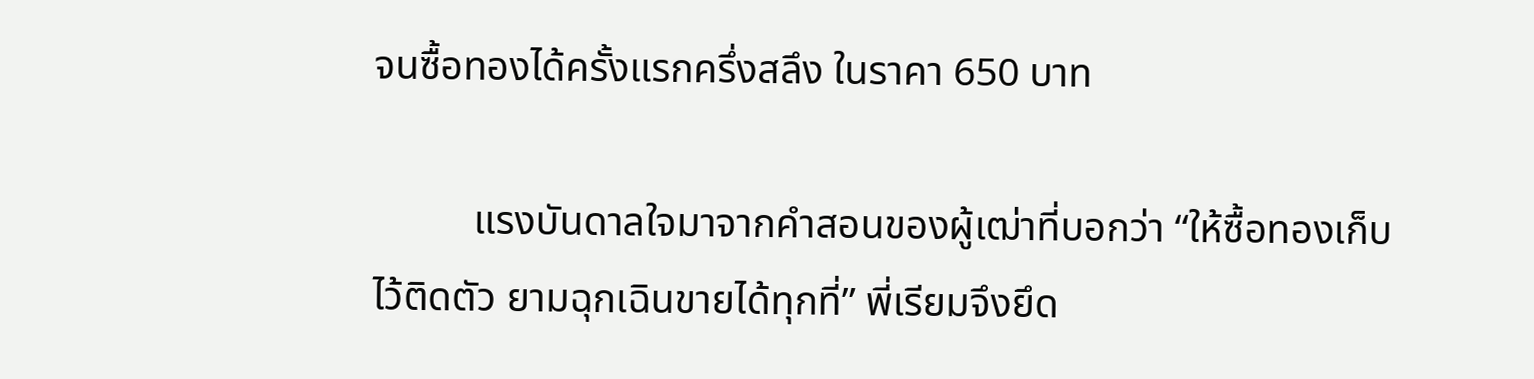จนซื้อทองได้ครั้งแรกครึ่งสลึง ในราคา 650 บาท

          แรงบันดาลใจมาจากคำสอนของผู้เฒ่าที่บอกว่า “ให้ซื้อทองเก็บไว้ติดตัว ยามฉุกเฉินขายได้ทุกที่” พี่เรียมจึงยึด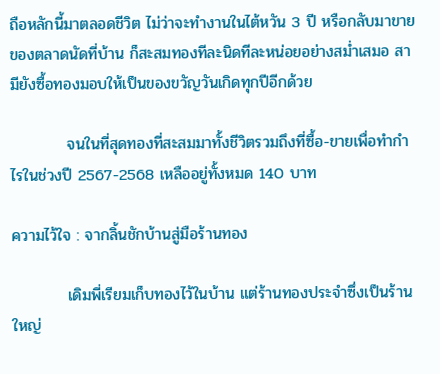ถือหลักนี้มาตลอดชีวิต ไม่ว่าจะทำงานในไต้หวัน 3 ปี หรือกลับมาขายของตลาดนัดที่บ้าน ก็สะสมทองทีละนิดทีละหน่อยอย่างสม่ำเสมอ สามียังซื้อทองมอบให้เป็นของขวัญวันเกิดทุกปีอีกด้วย

          จนในที่สุดทองที่สะสมมาทั้งชีวิตรวมถึงที่ซื้อ-ขายเพื่อทำกำไรในช่วงปี 2567-2568 เหลืออยู่ทั้งหมด 140 บาท

ความไว้ใจ : จากลิ้นชักบ้านสู่มือร้านทอง

          เดิมพี่เรียมเก็บทองไว้ในบ้าน แต่ร้านทองประจำซึ่งเป็นร้านใหญ่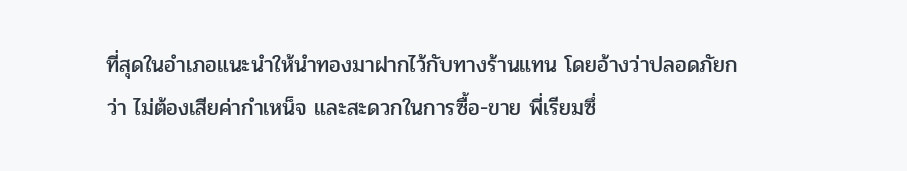ที่สุดในอำเภอแนะนำให้นำทองมาฝากไว้กับทางร้านแทน โดยอ้างว่าปลอดภัยกว่า ไม่ต้องเสียค่ากำเหน็จ และสะดวกในการซื้อ-ขาย พี่เรียมซึ่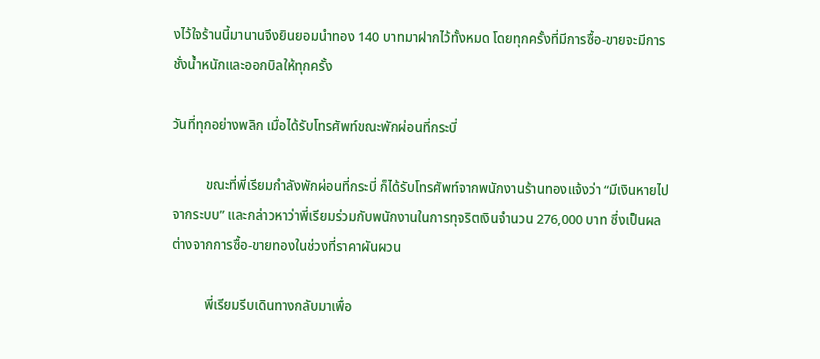งไว้ใจร้านนี้มานานจึงยินยอมนำทอง 140 บาทมาฝากไว้ทั้งหมด โดยทุกครั้งที่มีการซื้อ-ขายจะมีการชั่งน้ำหนักและออกบิลให้ทุกครั้ง

วันที่ทุกอย่างพลิก เมื่อได้รับโทรศัพท์ขณะพักผ่อนที่กระบี่

          ขณะที่พี่เรียมกำลังพักผ่อนที่กระบี่ ก็ได้รับโทรศัพท์จากพนักงานร้านทองแจ้งว่า “มีเงินหายไปจากระบบ” และกล่าวหาว่าพี่เรียมร่วมกับพนักงานในการทุจริตเงินจำนวน 276,000 บาท ซึ่งเป็นผลต่างจากการซื้อ-ขายทองในช่วงที่ราคาผันผวน

          พี่เรียมรีบเดินทางกลับมาเพื่อ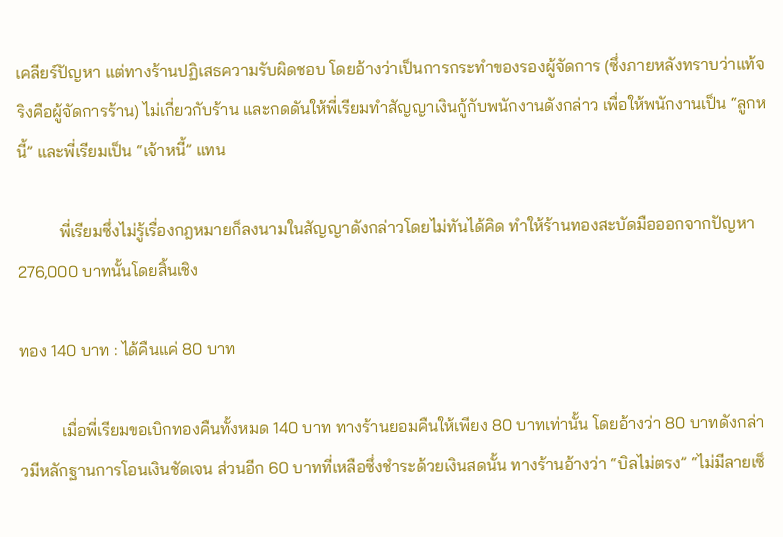เคลียร์ปัญหา แต่ทางร้านปฏิเสธความรับผิดชอบ โดยอ้างว่าเป็นการกระทำของรองผู้จัดการ (ซึ่งภายหลังทราบว่าแท้จริงคือผู้จัดการร้าน) ไม่เกี่ยวกับร้าน และกดดันให้พี่เรียมทำสัญญาเงินกู้กับพนักงานดังกล่าว เพื่อให้พนักงานเป็น “ลูกหนี้” และพี่เรียมเป็น “เจ้าหนี้” แทน

          พี่เรียมซึ่งไม่รู้เรื่องกฎหมายก็ลงนามในสัญญาดังกล่าวโดยไม่ทันได้คิด ทำให้ร้านทองสะบัดมือออกจากปัญหา 276,000 บาทนั้นโดยสิ้นเชิง

ทอง 140 บาท : ได้คืนแค่ 80 บาท

          เมื่อพี่เรียมขอเบิกทองคืนทั้งหมด 140 บาท ทางร้านยอมคืนให้เพียง 80 บาทเท่านั้น โดยอ้างว่า 80 บาทดังกล่าวมีหลักฐานการโอนเงินชัดเจน ส่วนอีก 60 บาทที่เหลือซึ่งชำระด้วยเงินสดนั้น ทางร้านอ้างว่า “บิลไม่ตรง” “ไม่มีลายเซ็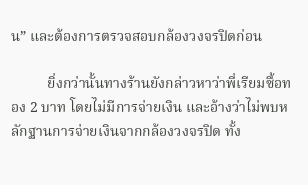น” และต้องการตรวจสอบกล้องวงจรปิดก่อน

          ยิ่งกว่านั้นทางร้านยังกล่าวหาว่าพี่เรียมซื้อทอง 2 บาท โดยไม่มีการจ่ายเงิน และอ้างว่าไม่พบหลักฐานการจ่ายเงินจากกล้องวงจรปิด ทั้ง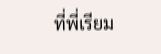ที่พี่เรียม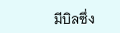มีบิลซึ่ง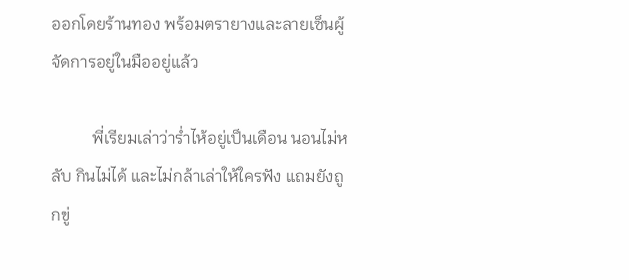ออกโดยร้านทอง พร้อมตรายางและลายเซ็นผู้จัดการอยู่ในมืออยู่แล้ว

          พี่เรียมเล่าว่าร่ำไห้อยู่เป็นเดือน นอนไม่หลับ กินไม่ได้ และไม่กล้าเล่าให้ใครฟัง แถมยังถูกขู่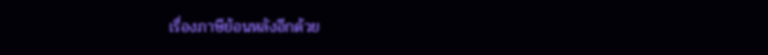เรื่องภาษีย้อนหลังอีกด้วย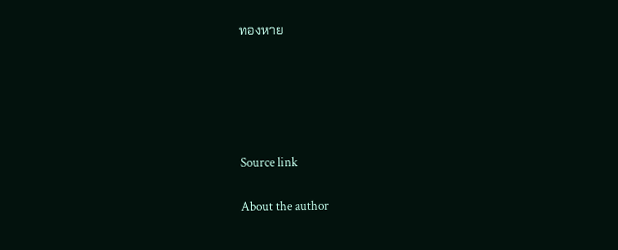ทองหาย





Source link

About the author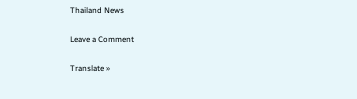Thailand News

Leave a Comment

Translate »